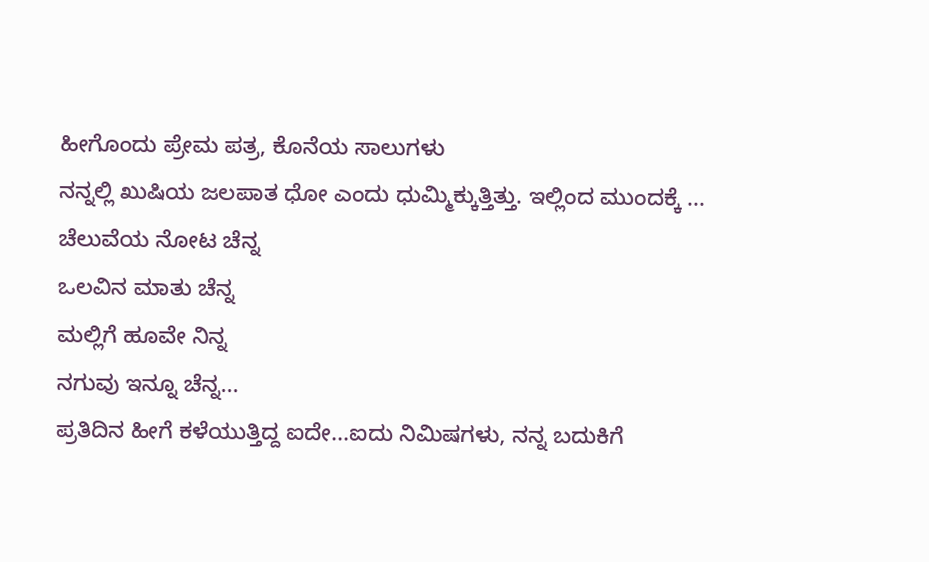ಹೀಗೊಂದು ಪ್ರೇಮ ಪತ್ರ, ಕೊನೆಯ ಸಾಲುಗಳು
ನನ್ನಲ್ಲಿ ಖುಷಿಯ ಜಲಪಾತ ಧೋ ಎಂದು ಧುಮ್ಮಿಕ್ಕುತ್ತಿತ್ತು. ಇಲ್ಲಿಂದ ಮುಂದಕ್ಕೆ ...
ಚೆಲುವೆಯ ನೋಟ ಚೆನ್ನ
ಒಲವಿನ ಮಾತು ಚೆನ್ನ
ಮಲ್ಲಿಗೆ ಹೂವೇ ನಿನ್ನ
ನಗುವು ಇನ್ನೂ ಚೆನ್ನ...
ಪ್ರತಿದಿನ ಹೀಗೆ ಕಳೆಯುತ್ತಿದ್ದ ಐದೇ...ಐದು ನಿಮಿಷಗಳು, ನನ್ನ ಬದುಕಿಗೆ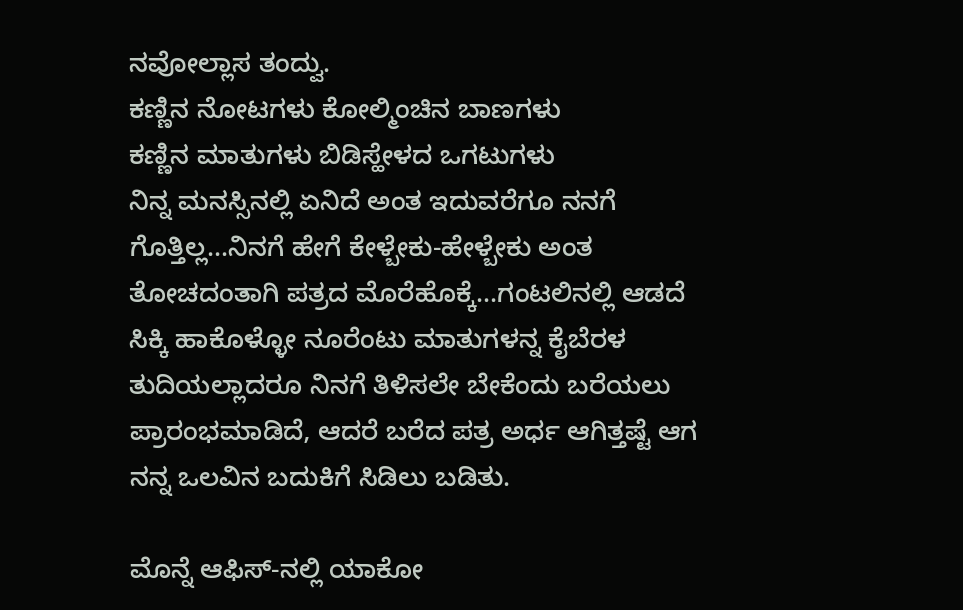ನವೋಲ್ಲಾಸ ತಂದ್ವು.
ಕಣ್ಣಿನ ನೋಟಗಳು ಕೋಲ್ಮಿಂಚಿನ ಬಾಣಗಳು
ಕಣ್ಣಿನ ಮಾತುಗಳು ಬಿಡಿಸ್ಹೇಳದ ಒಗಟುಗಳು
ನಿನ್ನ ಮನಸ್ಸಿನಲ್ಲಿ ಏನಿದೆ ಅಂತ ಇದುವರೆಗೂ ನನಗೆ ಗೊತ್ತಿಲ್ಲ...ನಿನಗೆ ಹೇಗೆ ಕೇಳ್ಬೇಕು-ಹೇಳ್ಬೇಕು ಅಂತ ತೋಚದಂತಾಗಿ ಪತ್ರದ ಮೊರೆಹೊಕ್ಕೆ...ಗಂಟಲಿನಲ್ಲಿ ಆಡದೆ ಸಿಕ್ಕಿ ಹಾಕೊಳ್ಳೋ ನೂರೆಂಟು ಮಾತುಗಳನ್ನ ಕೈಬೆರಳ ತುದಿಯಲ್ಲಾದರೂ ನಿನಗೆ ತಿಳಿಸಲೇ ಬೇಕೆಂದು ಬರೆಯಲು ಪ್ರಾರಂಭಮಾಡಿದೆ, ಆದರೆ ಬರೆದ ಪತ್ರ ಅರ್ಧ ಆಗಿತ್ತಷ್ಟೆ ಆಗ ನನ್ನ ಒಲವಿನ ಬದುಕಿಗೆ ಸಿಡಿಲು ಬಡಿತು.

ಮೊನ್ನೆ ಆಫಿಸ್-ನಲ್ಲಿ ಯಾಕೋ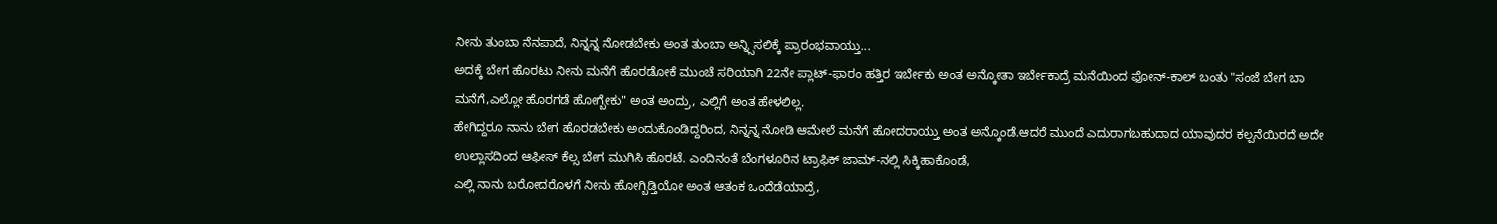ನೀನು ತುಂಬಾ ನೆನಪಾದೆ, ನಿನ್ನನ್ನ ನೋಡಬೇಕು ಅಂತ ತುಂಬಾ ಅನ್ನ್ಸಿಸಲಿಕ್ಕೆ ಪ್ರಾರಂಭವಾಯ್ತು...
ಅದಕ್ಕೆ ಬೇಗ ಹೊರಟು ನೀನು ಮನೆಗೆ ಹೊರಡೋಕೆ ಮುಂಚೆ ಸರಿಯಾಗಿ 22ನೇ ಪ್ಲಾಟ್-ಫಾರಂ ಹತ್ತಿರ ಇರ್ಬೇಕು ಅಂತ ಅನ್ಕೋತಾ ಇರ್ಬೇಕಾದ್ರೆ ಮನೆಯಿಂದ ಫೋನ್-ಕಾಲ್ ಬಂತು "ಸಂಜೆ ಬೇಗ ಬಾ ಮನೆಗೆ,ಎಲ್ಲೋ ಹೊರಗಡೆ ಹೋಗ್ಬೇಕು" ಅಂತ ಅಂದ್ರು, ಎಲ್ಲಿಗೆ ಅಂತ ಹೇಳಲಿಲ್ಲ.
ಹೇಗಿದ್ದರೂ ನಾನು ಬೇಗ ಹೊರಡಬೇಕು ಅಂದುಕೊಂಡಿದ್ದರಿಂದ, ನಿನ್ನನ್ನ ನೋಡಿ ಆಮೇಲೆ ಮನೆಗೆ ಹೋದರಾಯ್ತು ಅಂತ ಅನ್ಕೊಂಡೆ.ಆದರೆ ಮುಂದೆ ಎದುರಾಗಬಹುದಾದ ಯಾವುದರ ಕಲ್ಪನೆಯಿರದೆ ಅದೇ ಉಲ್ಲಾಸದಿಂದ ಆಫೀಸ್ ಕೆಲ್ಸ ಬೇಗ ಮುಗಿಸಿ ಹೊರಟೆ. ಎಂದಿನಂತೆ ಬೆಂಗಳೂರಿನ ಟ್ರಾಫಿಕ್ ಜಾಮ್-ನಲ್ಲಿ ಸಿಕ್ಕಿಹಾಕೊಂಡೆ,
ಎಲ್ಲಿ ನಾನು ಬರೋದರೊಳಗೆ ನೀನು ಹೋಗ್ಬಿಡ್ತಿಯೋ ಅಂತ ಆತಂಕ ಒಂದೆಡೆಯಾದ್ರೆ,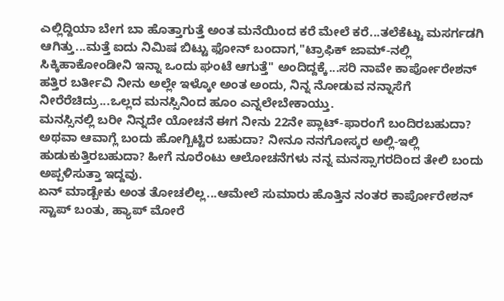ಎಲ್ಲಿದ್ದಿಯಾ ಬೇಗ ಬಾ ಹೊತ್ತಾಗುತ್ತೆ ಅಂತ ಮನೆಯಿಂದ ಕರೆ ಮೇಲೆ ಕರೆ...ತಲೆಕೆಟ್ಟು ಮಸರ್ಗಡಗಿ ಆಗಿತ್ತು...ಮತ್ತೆ ಐದು ನಿಮಿಷ ಬಿಟ್ಟು ಫೋನ್ ಬಂದಾಗ,"ಟ್ರಾಫಿಕ್ ಜಾಮ್-ನಲ್ಲಿ ಸಿಕ್ಕಿಹಾಕೋಂಡೀನಿ ಇನ್ನಾ ಒಂದು ಘಂಟೆ ಆಗುತ್ತೆ" ಅಂದಿದ್ದಕ್ಕೆ...ಸರಿ ನಾವೇ ಕಾರ್ಪೋರೇಶನ್ ಹತ್ತಿರ ಬರ್ತೀವಿ ನೀನು ಅಲ್ಲೇ ಇಳ್ಕೋ ಅಂತ ಅಂದು, ನಿನ್ನ ನೋಡುವ ನನ್ನಾಸೆಗೆ ನೀರೆರೆಚಿದ್ರು...ಒಲ್ಲದ ಮನಸ್ಸಿನಿಂದ ಹೂಂ ಎನ್ನಲೇಬೇಕಾಯ್ತು.
ಮನಸ್ಸಿನಲ್ಲಿ ಬರೀ ನಿನ್ನದೇ ಯೋಚನೆ ಈಗ ನೀನು 22ನೇ ಪ್ಲಾಟ್-ಫಾರಂಗೆ ಬಂದಿರಬಹುದಾ? ಅಥವಾ ಆವಾಗ್ಲೆ ಬಂದು ಹೋಗ್ಬಿಟ್ಟಿರ ಬಹುದಾ? ನೀನೂ ನನಗೋಸ್ಕರ ಅಲ್ಲಿ-ಇಲ್ಲಿ ಹುಡುಕುತ್ತಿರಬಹುದಾ? ಹೀಗೆ ನೂರೆಂಟು ಆಲೋಚನೆಗಳು ನನ್ನ ಮನಸ್ಸಾಗರದಿಂದ ತೇಲಿ ಬಂದು ಅಪ್ಪಳಿಸುತ್ತಾ ಇದ್ದವು.
ಏನ್ ಮಾಡ್ಬೇಕು ಅಂತ ತೋಚಲಿಲ್ಲ...ಆಮೇಲೆ ಸುಮಾರು ಹೊತ್ತಿನ ನಂತರ ಕಾರ್ಪೋರೇಶನ್ ಸ್ಟಾಪ್ ಬಂತು, ಹ್ಯಾಪ್ ಮೋರೆ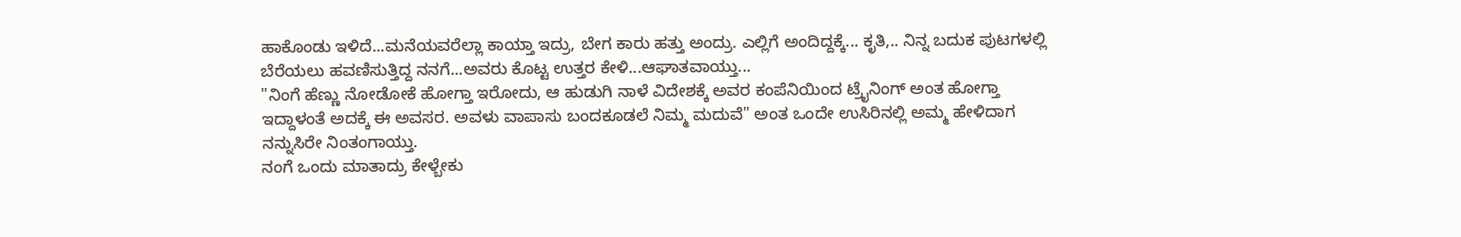ಹಾಕೊಂಡು ಇಳಿದೆ...ಮನೆಯವರೆಲ್ಲಾ ಕಾಯ್ತಾ ಇದ್ರು, ಬೇಗ ಕಾರು ಹತ್ತು ಅಂದ್ರು. ಎಲ್ಲಿಗೆ ಅಂದಿದ್ದಕ್ಕೆ... ಕೃತಿ,.. ನಿನ್ನ ಬದುಕ ಪುಟಗಳಲ್ಲಿ ಬೆರೆಯಲು ಹವಣಿಸುತ್ತಿದ್ದ ನನಗೆ...ಅವರು ಕೊಟ್ಟ ಉತ್ತರ ಕೇಳಿ...ಆಘಾತವಾಯ್ತು...
"ನಿಂಗೆ ಹೆಣ್ಣು ನೋಡೋಕೆ ಹೋಗ್ತಾ ಇರೋದು, ಆ ಹುಡುಗಿ ನಾಳೆ ವಿದೇಶಕ್ಕೆ ಅವರ ಕಂಪೆನಿಯಿಂದ ಟ್ರೈನಿಂಗ್ ಅಂತ ಹೋಗ್ತಾ ಇದ್ದಾಳಂತೆ ಅದಕ್ಕೆ ಈ ಅವಸರ. ಅವಳು ವಾಪಾಸು ಬಂದಕೂಡಲೆ ನಿಮ್ಮ ಮದುವೆ" ಅಂತ ಒಂದೇ ಉಸಿರಿನಲ್ಲಿ ಅಮ್ಮ ಹೇಳಿದಾಗ ನನ್ನುಸಿರೇ ನಿಂತಂಗಾಯ್ತು.
ನಂಗೆ ಒಂದು ಮಾತಾದ್ರು ಕೇಳ್ಬೇಕು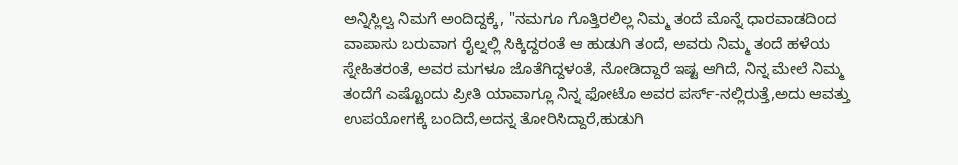ಅನ್ನಿಸ್ಲಿಲ್ವ ನಿಮಗೆ ಅಂದಿದ್ದಕ್ಕೆ, "ನಮಗೂ ಗೊತ್ತಿರಲಿಲ್ಲ ನಿಮ್ಮ ತಂದೆ ಮೊನ್ನೆ ಧಾರವಾಡದಿಂದ ವಾಪಾಸು ಬರುವಾಗ ರೈಲ್ನಲ್ಲಿ ಸಿಕ್ಕಿದ್ದರಂತೆ ಆ ಹುಡುಗಿ ತಂದೆ, ಅವರು ನಿಮ್ಮ ತಂದೆ ಹಳೆಯ ಸ್ನೇಹಿತರಂತೆ, ಅವರ ಮಗಳೂ ಜೊತೆಗಿದ್ದಳಂತೆ, ನೋಡಿದ್ದಾರೆ ಇಷ್ಟ ಆಗಿದೆ, ನಿನ್ನ ಮೇಲೆ ನಿಮ್ಮ ತಂದೆಗೆ ಎಷ್ಟೊಂದು ಪ್ರೀತಿ ಯಾವಾಗ್ಲೂ ನಿನ್ನ ಫೋಟೊ ಅವರ ಪರ್ಸ್-ನಲ್ಲಿರುತ್ತೆ,ಅದು ಆವತ್ತು ಉಪಯೋಗಕ್ಕೆ ಬಂದಿದೆ,ಅದನ್ನ ತೋರಿಸಿದ್ದಾರೆ,ಹುಡುಗಿ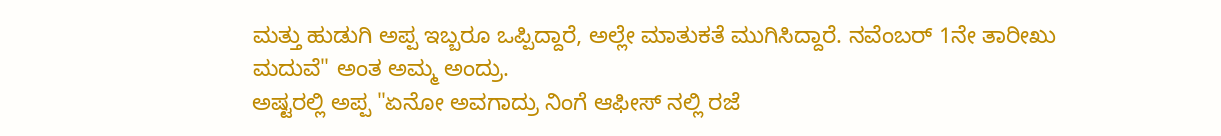ಮತ್ತು ಹುಡುಗಿ ಅಪ್ಪ ಇಬ್ಬರೂ ಒಪ್ಪಿದ್ದಾರೆ, ಅಲ್ಲೇ ಮಾತುಕತೆ ಮುಗಿಸಿದ್ದಾರೆ. ನವೆಂಬರ್ 1ನೇ ತಾರೀಖು ಮದುವೆ" ಅಂತ ಅಮ್ಮ ಅಂದ್ರು.
ಅಷ್ಟರಲ್ಲಿ ಅಪ್ಪ "ಏನೋ ಅವಗಾದ್ರು ನಿಂಗೆ ಆಫೀಸ್ ನಲ್ಲಿ ರಜೆ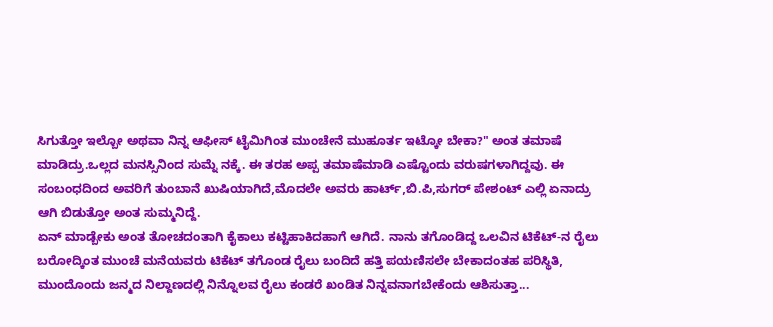ಸಿಗುತ್ತೋ ಇಲ್ಬೋ ಅಥವಾ ನಿನ್ನ ಆಫೀಸ್ ಟೈಮಿಗಿಂತ ಮುಂಚೇನೆ ಮುಹೂರ್ತ ಇಟ್ಕೋ ಬೇಕಾ?" ಅಂತ ತಮಾಷೆ ಮಾಡಿದ್ರು.ಒಲ್ಲದ ಮನಸ್ಸಿನಿಂದ ಸುಮ್ನೆ ನಕ್ಕೆ. ಈ ತರಹ ಅಪ್ಪ ತಮಾಷೆಮಾಡಿ ಎಷ್ಟೊಂದು ವರುಷಗಳಾಗಿದ್ದವು. ಈ ಸಂಬಂಧದಿಂದ ಅವರಿಗೆ ತುಂಬಾನೆ ಖುಷಿಯಾಗಿದೆ,ಮೊದಲೇ ಅವರು ಹಾರ್ಟ್,ಬಿ.ಪಿ,ಸುಗರ್ ಪೇಶಂಟ್ ಎಲ್ಲಿ ಏನಾದ್ರು ಆಗಿ ಬಿಡುತ್ತೋ ಅಂತ ಸುಮ್ಮನಿದ್ದೆ.
ಏನ್ ಮಾಡ್ಬೇಕು ಅಂತ ತೋಚದಂತಾಗಿ ಕೈಕಾಲು ಕಟ್ಟಿಹಾಕಿದಹಾಗೆ ಆಗಿದೆ. ನಾನು ತಗೊಂಡಿದ್ದ ಒಲವಿನ ಟಿಕೆಟ್-ನ ರೈಲು ಬರೋದ್ಕಿಂತ ಮುಂಚೆ ಮನೆಯವರು ಟಿಕೆಟ್ ತಗೊಂಡ ರೈಲು ಬಂದಿದೆ ಹತ್ತಿ ಪಯಣಿಸಲೇ ಬೇಕಾದಂತಹ ಪರಿಸ್ಥಿತಿ, ಮುಂದೊಂದು ಜನ್ಮದ ನಿಲ್ದಾಣದಲ್ಲಿ ನಿನ್ನೊಲವ ರೈಲು ಕಂಡರೆ ಖಂಡಿತ ನಿನ್ನವನಾಗಬೇಕೆಂದು ಆಶಿಸುತ್ತಾ...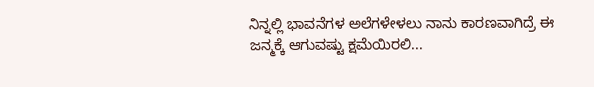ನಿನ್ನಲ್ಲಿ ಭಾವನೆಗಳ ಅಲೆಗಳೇಳಲು ನಾನು ಕಾರಣವಾಗಿದ್ರೆ ಈ ಜನ್ಮಕ್ಕೆ ಆಗುವಷ್ಟು ಕ್ಷಮೆಯಿರಲಿ...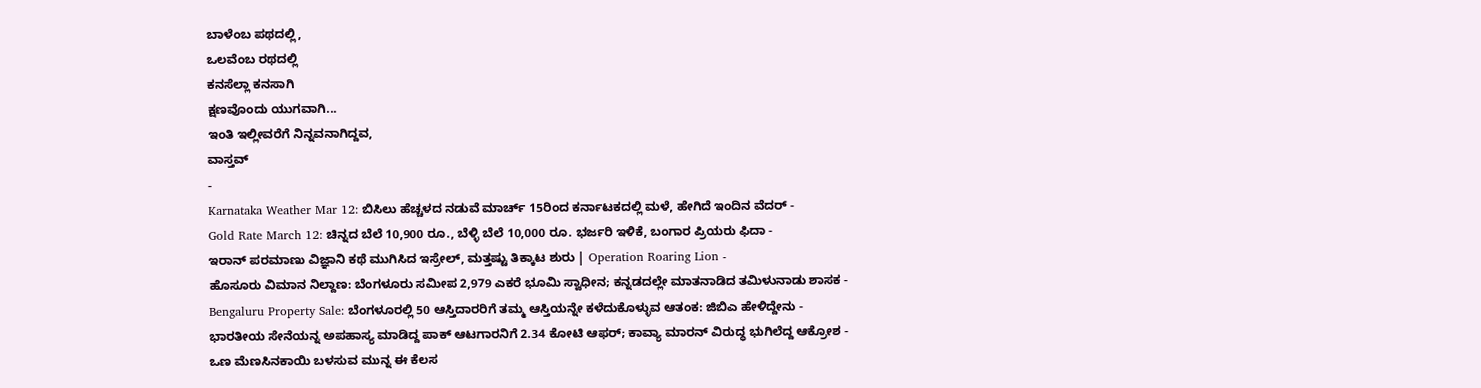ಬಾಳೆಂಬ ಪಥದಲ್ಲಿ,
ಒಲವೆಂಬ ರಥದಲ್ಲಿ
ಕನಸೆಲ್ಲಾ ಕನಸಾಗಿ
ಕ್ಷಣವೊಂದು ಯುಗವಾಗಿ...
ಇಂತಿ ಇಲ್ಲೀವರೆಗೆ ನಿನ್ನವನಾಗಿದ್ದವ,
ವಾಸ್ತವ್
-
Karnataka Weather Mar 12: ಬಿಸಿಲು ಹೆಚ್ಚಳದ ನಡುವೆ ಮಾರ್ಚ್ 15ರಿಂದ ಕರ್ನಾಟಕದಲ್ಲಿ ಮಳೆ, ಹೇಗಿದೆ ಇಂದಿನ ವೆದರ್ -
Gold Rate March 12: ಚಿನ್ನದ ಬೆಲೆ 10,900 ರೂ., ಬೆಳ್ಳಿ ಬೆಲೆ 10,000 ರೂ. ಭರ್ಜರಿ ಇಳಿಕೆ, ಬಂಗಾರ ಪ್ರಿಯರು ಫಿದಾ -
ಇರಾನ್ ಪರಮಾಣು ವಿಜ್ಞಾನಿ ಕಥೆ ಮುಗಿಸಿದ ಇಸ್ರೇಲ್, ಮತ್ತಷ್ಟು ತಿಕ್ಕಾಟ ಶುರು | Operation Roaring Lion -
ಹೊಸೂರು ವಿಮಾನ ನಿಲ್ದಾಣ: ಬೆಂಗಳೂರು ಸಮೀಪ 2,979 ಎಕರೆ ಭೂಮಿ ಸ್ವಾಧೀನ; ಕನ್ನಡದಲ್ಲೇ ಮಾತನಾಡಿದ ತಮಿಳುನಾಡು ಶಾಸಕ -
Bengaluru Property Sale: ಬೆಂಗಳೂರಲ್ಲಿ 50 ಆಸ್ತಿದಾರರಿಗೆ ತಮ್ಮ ಆಸ್ತಿಯನ್ನೇ ಕಳೆದುಕೊಳ್ಳುವ ಆತಂಕ: ಜಿಬಿಎ ಹೇಳಿದ್ದೇನು -
ಭಾರತೀಯ ಸೇನೆಯನ್ನ ಅಪಹಾಸ್ಯ ಮಾಡಿದ್ದ ಪಾಕ್ ಆಟಗಾರನಿಗೆ 2.34 ಕೋಟಿ ಆಫರ್; ಕಾವ್ಯಾ ಮಾರನ್ ವಿರುದ್ಧ ಭುಗಿಲೆದ್ದ ಆಕ್ರೋಶ -
ಒಣ ಮೆಣಸಿನಕಾಯಿ ಬಳಸುವ ಮುನ್ನ ಈ ಕೆಲಸ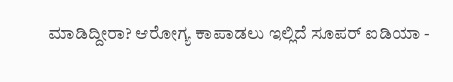ಮಾಡಿದ್ದೀರಾ? ಆರೋಗ್ಯ ಕಾಪಾಡಲು ಇಲ್ಲಿದೆ ಸೂಪರ್ ಐಡಿಯಾ -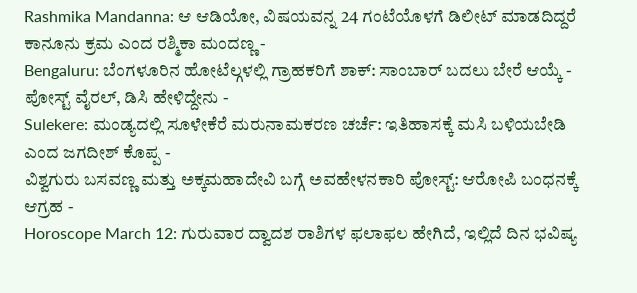Rashmika Mandanna: ಆ ಆಡಿಯೋ, ವಿಷಯವನ್ನ 24 ಗಂಟೆಯೊಳಗೆ ಡಿಲೀಟ್ ಮಾಡದಿದ್ದರೆ ಕಾನೂನು ಕ್ರಮ ಎಂದ ರಶ್ಮಿಕಾ ಮಂದಣ್ಣ -
Bengaluru: ಬೆಂಗಳೂರಿನ ಹೋಟೆಲ್ಗಳಲ್ಲಿ ಗ್ರಾಹಕರಿಗೆ ಶಾಕ್: ಸಾಂಬಾರ್ ಬದಲು ಬೇರೆ ಆಯ್ಕೆ - ಪೋಸ್ಟ್ ವೈರಲ್, ಡಿಸಿ ಹೇಳಿದ್ದೇನು -
Sulekere: ಮಂಡ್ಯದಲ್ಲಿ ಸೂಳೇಕೆರೆ ಮರುನಾಮಕರಣ ಚರ್ಚೆ: ಇತಿಹಾಸಕ್ಕೆ ಮಸಿ ಬಳಿಯಬೇಡಿ ಎಂದ ಜಗದೀಶ್ ಕೊಪ್ಪ -
ವಿಶ್ವಗುರು ಬಸವಣ್ಣ ಮತ್ತು ಅಕ್ಕಮಹಾದೇವಿ ಬಗ್ಗೆ ಅವಹೇಳನಕಾರಿ ಪೋಸ್ಟ್: ಆರೋಪಿ ಬಂಧನಕ್ಕೆ ಆಗ್ರಹ -
Horoscope March 12: ಗುರುವಾರ ದ್ವಾದಶ ರಾಶಿಗಳ ಫಲಾಫಲ ಹೇಗಿದೆ, ಇಲ್ಲಿದೆ ದಿನ ಭವಿಷ್ಯ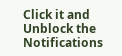Click it and Unblock the Notifications